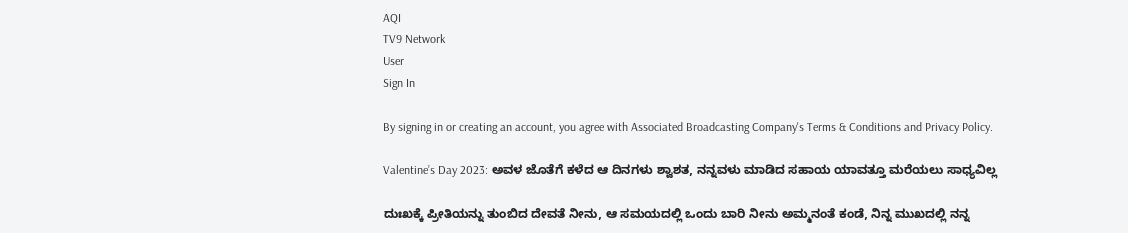AQI
TV9 Network
User
Sign In

By signing in or creating an account, you agree with Associated Broadcasting Company's Terms & Conditions and Privacy Policy.

Valentine’s Day 2023: ಅವಳ ಜೊತೆಗೆ ಕಳೆದ ಆ ದಿನಗಳು ಶ್ವಾಶತ, ನನ್ನವಳು ಮಾಡಿದ ಸಹಾಯ ಯಾವತ್ತೂ ಮರೆಯಲು ಸಾಧ್ಯವಿಲ್ಲ

ದುಃಖಕ್ಕೆ ಪ್ರೀತಿಯನ್ನು ತುಂಬಿದ ದೇವತೆ ನೀನು, ಆ ಸಮಯದಲ್ಲಿ ಒಂದು ಬಾರಿ ನೀನು ಅಮ್ಮನಂತೆ ಕಂಡೆ, ನಿನ್ನ ಮುಖದಲ್ಲಿ ನನ್ನ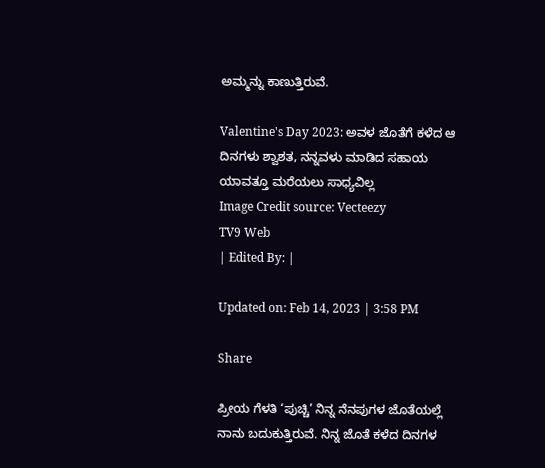ಅಮ್ಮನ್ನು ಕಾಣುತ್ತಿರುವೆ.

Valentine's Day 2023: ಅವಳ ಜೊತೆಗೆ ಕಳೆದ ಆ ದಿನಗಳು ಶ್ವಾಶತ, ನನ್ನವಳು ಮಾಡಿದ ಸಹಾಯ ಯಾವತ್ತೂ ಮರೆಯಲು ಸಾಧ್ಯವಿಲ್ಲ
Image Credit source: Vecteezy
TV9 Web
| Edited By: |

Updated on: Feb 14, 2023 | 3:58 PM

Share

ಪ್ರೀಯ ಗೆಳತಿ ‘ಪುಚ್ಚಿ’ ನಿನ್ನ ನೆನಪುಗಳ ಜೊತೆಯಲ್ಲೆ ನಾನು ಬದುಕುತ್ತಿರುವೆ. ನಿನ್ನ ಜೊತೆ ಕಳೆದ ದಿನಗಳ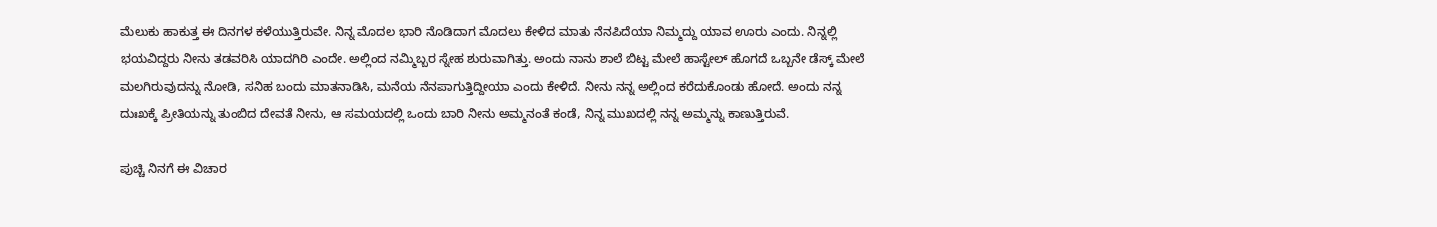ಮೆಲುಕು ಹಾಕುತ್ತ ಈ ದಿನಗಳ ಕಳೆಯುತ್ತಿರುವೇ. ನಿನ್ನ ಮೊದಲ ಭಾರಿ ನೊಡಿದಾಗ ಮೊದಲು ಕೇಳಿದ ಮಾತು ನೆನಪಿದೆಯಾ ನಿಮ್ಮದ್ದು ಯಾವ ಊರು ಎಂದು. ನಿನ್ನಲ್ಲಿ ಭಯವಿದ್ದರು ನೀನು ತಡವರಿಸಿ ಯಾದಗಿರಿ ಎಂದೇ. ಅಲ್ಲಿಂದ ನಮ್ಮಿಬ್ಬರ ಸ್ನೇಹ ಶುರುವಾಗಿತ್ತು. ಅಂದು ನಾನು ಶಾಲೆ ಬಿಟ್ಟ ಮೇಲೆ ಹಾಸ್ಟೇಲ್‌ ಹೊಗದೆ ಒಬ್ಬನೇ ಡೆಸ್ಕ್ ಮೇಲೆ ಮಲಗಿರುವುದನ್ನು ನೋಡಿ, ಸನಿಹ ಬಂದು ಮಾತನಾಡಿಸಿ, ಮನೆಯ ನೆನಪಾಗುತ್ತಿದ್ದೀಯಾ ಎಂದು ಕೇಳಿದೆ. ನೀನು ನನ್ನ ಅಲ್ಲಿಂದ ಕರೆದುಕೊಂಡು ಹೋದೆ. ಅಂದು ನನ್ನ ದುಃಖಕ್ಕೆ ಪ್ರೀತಿಯನ್ನು ತುಂಬಿದ ದೇವತೆ ನೀನು, ಆ ಸಮಯದಲ್ಲಿ ಒಂದು ಬಾರಿ ನೀನು ಅಮ್ಮನಂತೆ ಕಂಡೆ, ನಿನ್ನ ಮುಖದಲ್ಲಿ ನನ್ನ ಅಮ್ಮನ್ನು ಕಾಣುತ್ತಿರುವೆ.

ಪುಚ್ಚಿ ನಿನಗೆ ಈ ವಿಚಾರ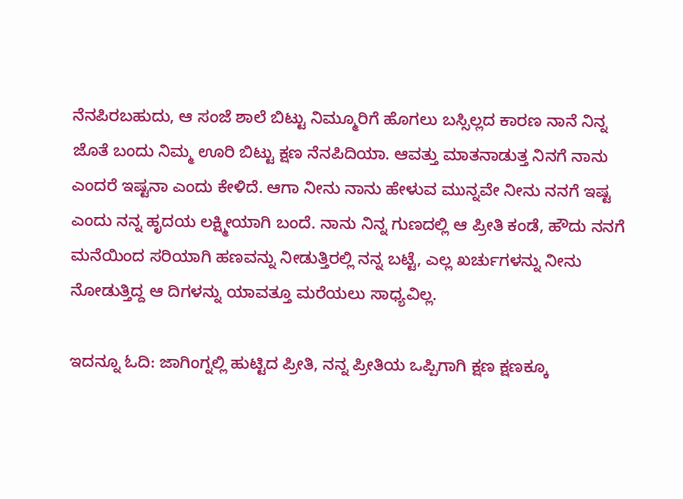ನೆನಪಿರಬಹುದು, ಆ ಸಂಜೆ ಶಾಲೆ ಬಿಟ್ಟು ನಿಮ್ಮೂರಿಗೆ ಹೊಗಲು ಬಸ್ಸಿಲ್ಲದ ಕಾರಣ ನಾನೆ ನಿನ್ನ ಜೊತೆ ಬಂದು ನಿಮ್ಮ ಊರಿ ಬಿಟ್ಟು ಕ್ಷಣ ನೆನಪಿದಿಯಾ. ಆವತ್ತು ಮಾತನಾಡುತ್ತ ನಿನಗೆ ನಾನು ಎಂದರೆ ಇಷ್ಟನಾ ಎಂದು ಕೇಳಿದೆ. ಆಗಾ ನೀನು ನಾನು ಹೇಳುವ ಮುನ್ನವೇ ನೀನು ನನಗೆ ಇಷ್ಟ ಎಂದು ನನ್ನ ಹೃದಯ ಲಕ್ಷ್ಮೀಯಾಗಿ ಬಂದೆ. ನಾನು ನಿನ್ನ ಗುಣದಲ್ಲಿ ಆ ಪ್ರೀತಿ ಕಂಡೆ, ಹೌದು ನನಗೆ ಮನೆಯಿಂದ ಸರಿಯಾಗಿ ಹಣವನ್ನು ನೀಡುತ್ತಿರಲ್ಲಿ ನನ್ನ ಬಟ್ಟೆ, ಎಲ್ಲ ಖರ್ಚುಗಳನ್ನು ನೀನು ನೋಡುತ್ತಿದ್ದ ಆ ದಿಗಳನ್ನು ಯಾವತ್ತೂ ಮರೆಯಲು ಸಾಧ್ಯವಿಲ್ಲ.

ಇದನ್ನೂ ಓದಿ: ಜಾಗಿಂಗ್ನಲ್ಲಿ ಹುಟ್ಟಿದ ಪ್ರೀತಿ, ನನ್ನ ಪ್ರೀತಿಯ ಒಪ್ಪಿಗಾಗಿ ಕ್ಷಣ ಕ್ಷಣಕ್ಕೂ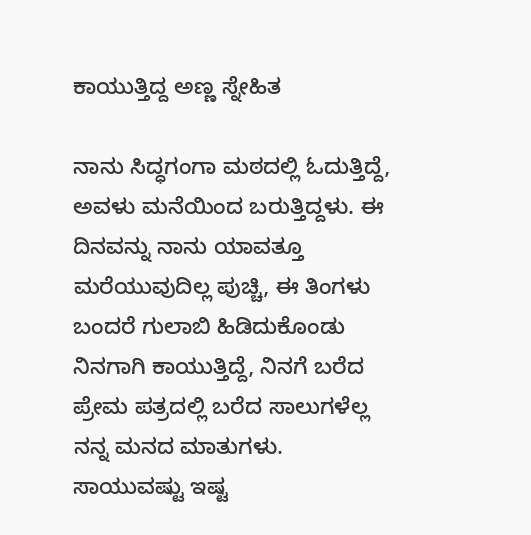ಕಾಯುತ್ತಿದ್ದ ಅಣ್ಣ ಸ್ನೇಹಿತ

ನಾನು ಸಿದ್ಧಗಂಗಾ ಮಠದಲ್ಲಿ ಓದುತ್ತಿದ್ದೆ, ಅವಳು ಮನೆಯಿಂದ ಬರುತ್ತಿದ್ದಳು. ಈ ದಿನವನ್ನು ನಾನು ಯಾವತ್ತೂ ಮರೆಯುವುದಿಲ್ಲ ಪುಚ್ಚಿ, ಈ ತಿಂಗಳು ಬಂದರೆ ಗುಲಾಬಿ ಹಿಡಿದುಕೊಂಡು ನಿನಗಾಗಿ ಕಾಯುತ್ತಿದ್ದೆ, ನಿನಗೆ ಬರೆದ ಪ್ರೇಮ ಪತ್ರದಲ್ಲಿ ಬರೆದ ಸಾಲುಗಳೆಲ್ಲ ನನ್ನ ಮನದ ಮಾತುಗಳು. ಸಾಯುವಷ್ಟು ಇಷ್ಟ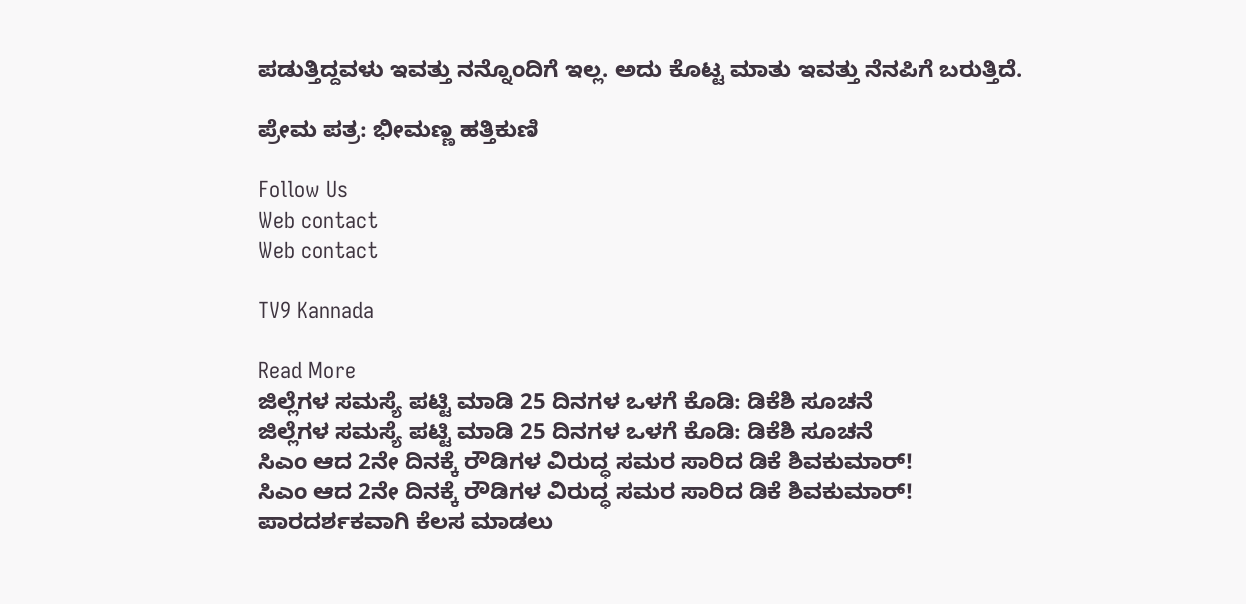ಪಡುತ್ತಿದ್ದವಳು ಇವತ್ತು ನನ್ನೊಂದಿಗೆ ಇಲ್ಲ. ಅದು ಕೊಟ್ಟ ಮಾತು ಇವತ್ತು ನೆನಪಿಗೆ ಬರುತ್ತಿದೆ.

ಪ್ರೇಮ ಪತ್ರ: ಭೀಮಣ್ಣ ಹತ್ತಿಕುಣಿ

Follow Us
Web contact
Web contact

TV9 Kannada

Read More
ಜಿಲ್ಲೆಗಳ ಸಮಸ್ಯೆ ಪಟ್ಟಿ ಮಾಡಿ 25 ದಿನಗಳ ಒಳಗೆ ಕೊಡಿ: ಡಿಕೆಶಿ ಸೂಚನೆ
ಜಿಲ್ಲೆಗಳ ಸಮಸ್ಯೆ ಪಟ್ಟಿ ಮಾಡಿ 25 ದಿನಗಳ ಒಳಗೆ ಕೊಡಿ: ಡಿಕೆಶಿ ಸೂಚನೆ
ಸಿಎಂ ಆದ 2ನೇ ದಿನಕ್ಕೆ ರೌಡಿಗಳ ವಿರುದ್ಧ ಸಮರ ಸಾರಿದ ಡಿಕೆ ಶಿವಕುಮಾರ್!
ಸಿಎಂ ಆದ 2ನೇ ದಿನಕ್ಕೆ ರೌಡಿಗಳ ವಿರುದ್ಧ ಸಮರ ಸಾರಿದ ಡಿಕೆ ಶಿವಕುಮಾರ್!
ಪಾರದರ್ಶಕವಾಗಿ ಕೆಲಸ ಮಾಡಲು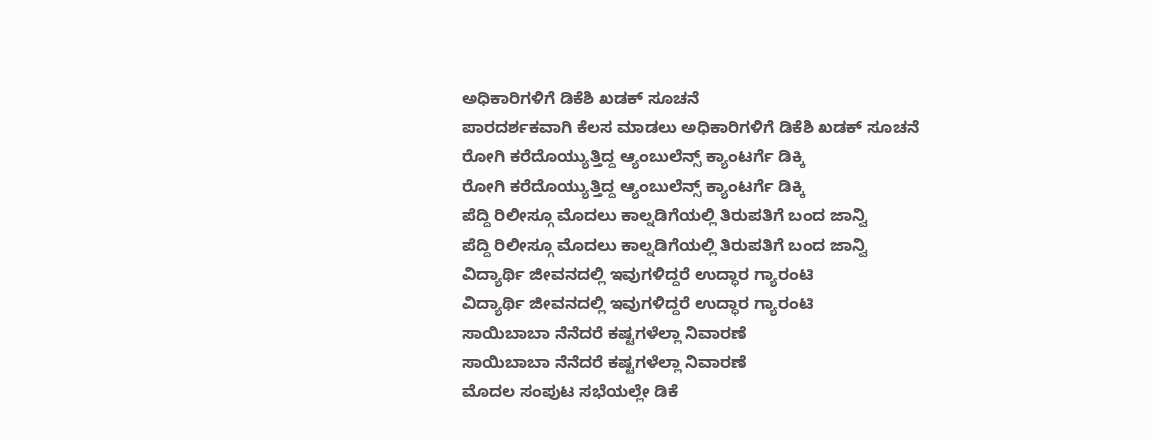ಅಧಿಕಾರಿಗಳಿಗೆ ಡಿಕೆಶಿ ಖಡಕ್ ಸೂಚನೆ
ಪಾರದರ್ಶಕವಾಗಿ ಕೆಲಸ ಮಾಡಲು ಅಧಿಕಾರಿಗಳಿಗೆ ಡಿಕೆಶಿ ಖಡಕ್ ಸೂಚನೆ
ರೋಗಿ ಕರೆದೊಯ್ಯುತ್ತಿದ್ದ ಆ್ಯಂಬುಲೆನ್ಸ್ ಕ್ಯಾಂಟರ್ಗೆ ಡಿಕ್ಕಿ
ರೋಗಿ ಕರೆದೊಯ್ಯುತ್ತಿದ್ದ ಆ್ಯಂಬುಲೆನ್ಸ್ ಕ್ಯಾಂಟರ್ಗೆ ಡಿಕ್ಕಿ
ಪೆದ್ದಿ ರಿಲೀಸ್ಗೂ ಮೊದಲು ಕಾಲ್ನಡಿಗೆಯಲ್ಲಿ ತಿರುಪತಿಗೆ ಬಂದ ಜಾನ್ವಿ
ಪೆದ್ದಿ ರಿಲೀಸ್ಗೂ ಮೊದಲು ಕಾಲ್ನಡಿಗೆಯಲ್ಲಿ ತಿರುಪತಿಗೆ ಬಂದ ಜಾನ್ವಿ
ವಿದ್ಯಾರ್ಥಿ ಜೀವನದಲ್ಲಿ ಇವುಗಳಿದ್ದರೆ ಉದ್ಧಾರ ಗ್ಯಾರಂಟಿ
ವಿದ್ಯಾರ್ಥಿ ಜೀವನದಲ್ಲಿ ಇವುಗಳಿದ್ದರೆ ಉದ್ಧಾರ ಗ್ಯಾರಂಟಿ
ಸಾಯಿಬಾಬಾ ನೆನೆದರೆ ಕಷ್ಟಗಳೆಲ್ಲಾ ನಿವಾರಣೆ
ಸಾಯಿಬಾಬಾ ನೆನೆದರೆ ಕಷ್ಟಗಳೆಲ್ಲಾ ನಿವಾರಣೆ
ಮೊದಲ ಸಂಪುಟ ಸಭೆಯಲ್ಲೇ ಡಿಕೆ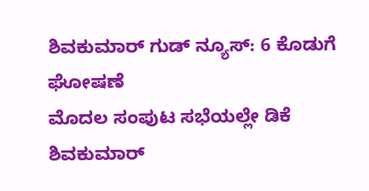ಶಿವಕುಮಾರ್ ಗುಡ್ ನ್ಯೂಸ್: 6 ಕೊಡುಗೆ ಘೋಷಣೆ
ಮೊದಲ ಸಂಪುಟ ಸಭೆಯಲ್ಲೇ ಡಿಕೆ ಶಿವಕುಮಾರ್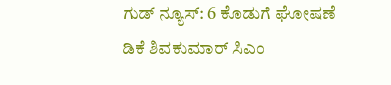ಗುಡ್ ನ್ಯೂಸ್: 6 ಕೊಡುಗೆ ಘೋಷಣೆ
ಡಿಕೆ ಶಿವಕುಮಾರ್ ಸಿಎಂ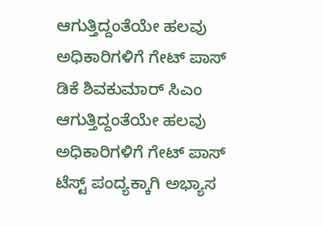ಆಗುತ್ತಿದ್ದಂತೆಯೇ ಹಲವು ಅಧಿಕಾರಿಗಳಿಗೆ ಗೇಟ್ ಪಾಸ್
ಡಿಕೆ ಶಿವಕುಮಾರ್ ಸಿಎಂ ಆಗುತ್ತಿದ್ದಂತೆಯೇ ಹಲವು ಅಧಿಕಾರಿಗಳಿಗೆ ಗೇಟ್ ಪಾಸ್
ಟೆಸ್ಟ್ ಪಂದ್ಯಕ್ಕಾಗಿ ಅಭ್ಯಾಸ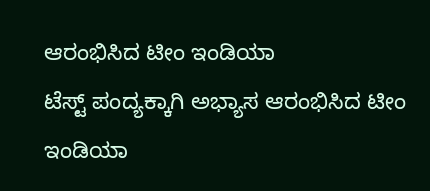ಆರಂಭಿಸಿದ ಟೀಂ ಇಂಡಿಯಾ
ಟೆಸ್ಟ್ ಪಂದ್ಯಕ್ಕಾಗಿ ಅಭ್ಯಾಸ ಆರಂಭಿಸಿದ ಟೀಂ ಇಂಡಿಯಾ